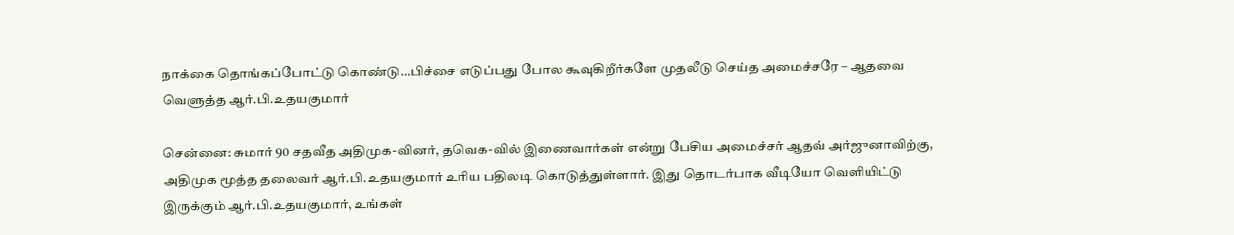நாக்கை தொங்கப்போட்டு கொண்டு…பிச்சை எடுப்பது போல கூவுகிறீர்களே முதலீடு செய்த அமைச்சரே – ஆதவை வெளுத்த ஆர்.பி.உதயகுமார்

சென்னை: சுமார் 90 சதவீத அதிமுக-வினர், தவெக-வில் இணைவார்கள் என்று பேசிய அமைச்சர் ஆதவ் அர்ஜுனாவிற்கு, அதிமுக மூத்த தலைவர் ஆர்.பி.உதயகுமார் உரிய பதிலடி கொடுத்துள்ளார். இது தொடர்பாக வீடியோ வெளியிட்டு இருக்கும் ஆர்.பி.உதயகுமார், உங்கள்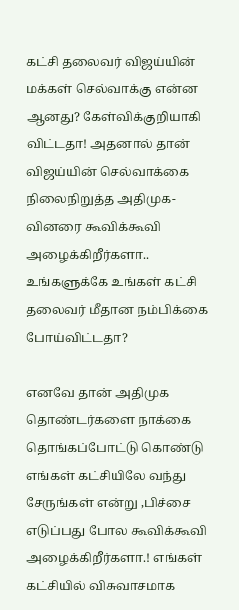கட்சி தலைவர் விஜய்யின் மக்கள் செல்வாக்கு என்ன ஆனது? கேள்விக்குறியாகி விட்டதா! அதனால் தான் விஜய்யின் செல்வாக்கை நிலைநிறுத்த அதிமுக-வினரை கூவிக்கூவி அழைக்கிறீர்களா.. உங்களுக்கே உங்கள் கட்சி தலைவர் மீதான நம்பிக்கை போய்விட்டதா?

எனவே தான் அதிமுக தொண்டர்களை நாக்கை தொங்கப்போட்டு கொண்டு எங்கள் கட்சியிலே வந்து சேருங்கள் என்று ,பிச்சை எடுப்பது போல கூவிக்கூவி அழைக்கிறீர்களா.! எங்கள் கட்சியில் விசுவாசமாக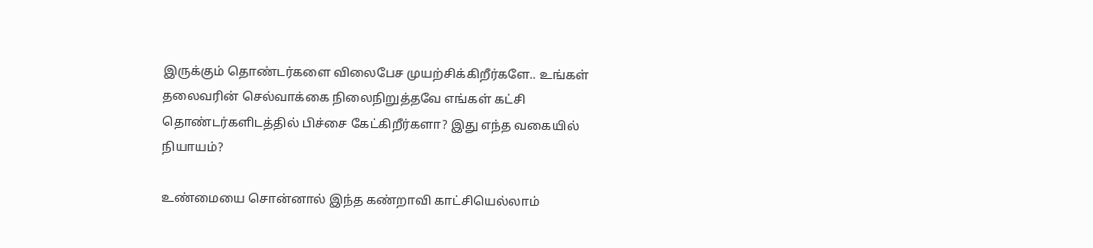இருக்கும் தொண்டர்களை விலைபேச முயற்சிக்கிறீர்களே.. உங்கள் தலைவரின் செல்வாக்கை நிலைநிறுத்தவே எங்கள் கட்சி தொண்டர்களிடத்தில் பிச்சை கேட்கிறீர்களா? இது எந்த வகையில் நியாயம்?

உண்மையை சொன்னால் இந்த கண்றாவி காட்சியெல்லாம்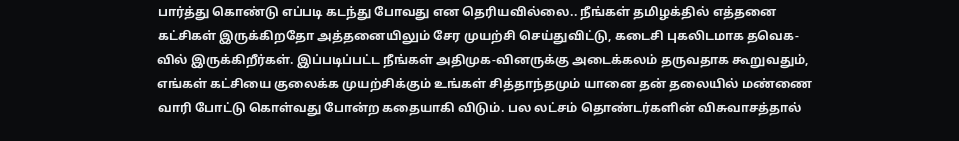பார்த்து கொண்டு எப்படி கடந்து போவது என தெரியவில்லை.. நீங்கள் தமிழக்தில் எத்தனை கட்சிகள் இருக்கிறதோ அத்தனையிலும் சேர முயற்சி செய்துவிட்டு, கடைசி புகலிடமாக தவெக-வில் இருக்கிறீர்கள். இப்படிப்பட்ட நீங்கள் அதிமுக-வினருக்கு அடைக்கலம் தருவதாக கூறுவதும், எங்கள் கட்சியை குலைக்க முயற்சிக்கும் உங்கள் சித்தாந்தமும் யானை தன் தலையில் மண்ணை வாரி போட்டு கொள்வது போன்ற கதையாகி விடும். பல லட்சம் தொண்டர்களின் விசுவாசத்தால்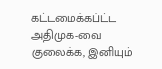கட்டமைக்கப்ட்ட அதிமுக-வை குலைக்க, இனியும்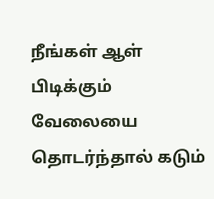நீங்கள் ஆள் பிடிக்கும் வேலையை தொடர்ந்தால் கடும்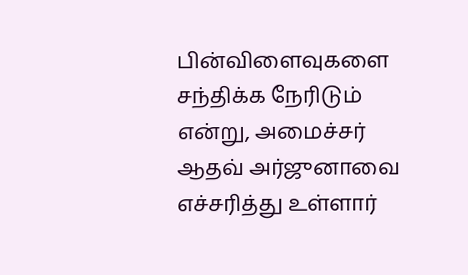பின்விளைவுகளை சந்திக்க நேரிடும் என்று, அமைச்சர் ஆதவ் அர்ஜுனாவை எச்சரித்து உள்ளார்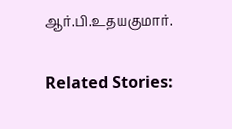ஆர்.பி.உதயகுமார்.

Related Stories: